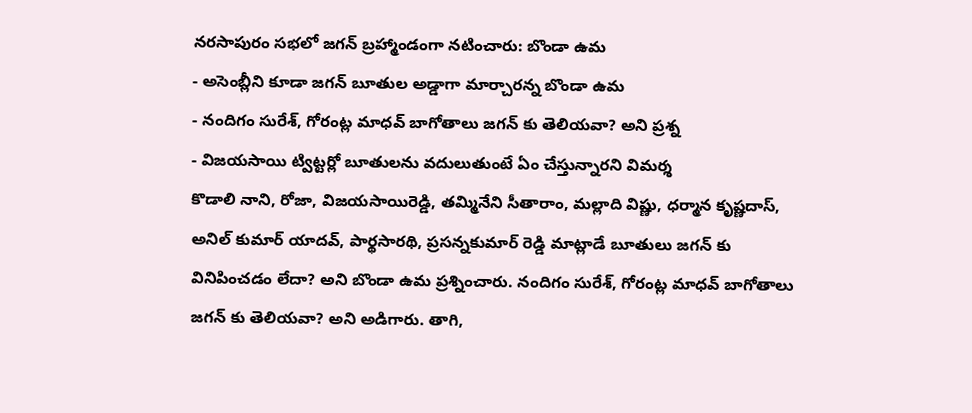నరసాపురం సభలో జగన్ బ్రహ్మాండంగా నటించారు: బొండా ఉమ
- అసెంబ్లీని కూడా జగన్ బూతుల అడ్డాగా మార్చారన్న బొండా ఉమ
- నందిగం సురేశ్, గోరంట్ల మాధవ్ బాగోతాలు జగన్ కు తెలియవా? అని ప్రశ్న
- విజయసాయి ట్విట్టర్లో బూతులను వదులుతుంటే ఏం చేస్తున్నారని విమర్శ
కొడాలి నాని, రోజా, విజయసాయిరెడ్డి, తమ్మినేని సీతారాం, మల్లాది విష్ణు, ధర్మాన కృష్ణదాస్, అనిల్ కుమార్ యాదవ్, పార్థసారథి, ప్రసన్నకుమార్ రెడ్డి మాట్లాడే బూతులు జగన్ కు వినిపించడం లేదా? అని బొండా ఉమ ప్రశ్నించారు. నందిగం సురేశ్, గోరంట్ల మాధవ్ బాగోతాలు జగన్ కు తెలియవా? అని అడిగారు. తాగి,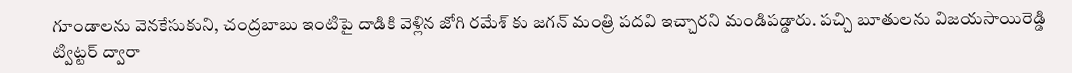గూండాలను వెనకేసుకుని, చంద్రబాబు ఇంటిపై దాడికి వెళ్లిన జోగి రమేశ్ కు జగన్ మంత్రి పదవి ఇచ్చారని మండిపడ్డారు. పచ్చి బూతులను విజయసాయిరెడ్డి ట్విట్టర్ ద్వారా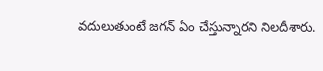వదులుతుంటే జగన్ ఏం చేస్తున్నారని నిలదీశారు.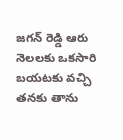జగన్ రెడ్డి ఆరు నెలలకు ఒకసారి బయటకు వచ్చి తనకు తాను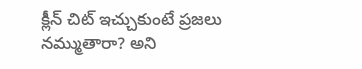క్లీన్ చిట్ ఇచ్చుకుంటే ప్రజలు నమ్ముతారా? అని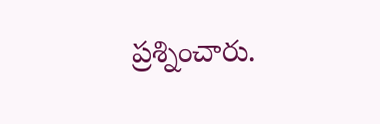ప్రశ్నించారు.